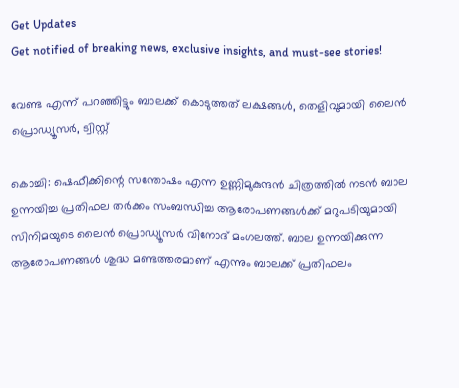Get Updates
Get notified of breaking news, exclusive insights, and must-see stories!

വേണ്ട എന്ന് പറഞ്ഞിട്ടും ബാലക്ക് കൊടുത്തത് ലക്ഷങ്ങള്‍, തെളിവുമായി ലൈന്‍ പ്രൊഡ്യൂസര്‍, ട്വിസ്റ്റ്

കൊച്ചി: ഷെഫീക്കിന്റെ സന്തോഷം എന്ന ഉണ്ണിമുകുന്ദന്‍ ചിത്രത്തില്‍ നടന്‍ ബാല ഉന്നയിച്ച പ്രതിഫല തര്‍ക്കം സംബന്ധിച്ച ആരോപണങ്ങള്‍ക്ക് മറുപടിയുമായി സിനിമയുടെ ലൈന്‍ പ്രൊഡ്യൂസര്‍ വിനോദ് മംഗലത്ത്. ബാല ഉന്നയിക്കുന്ന ആരോപണങ്ങള്‍ ശുദ്ധ മണ്ടത്തരമാണ് എന്നും ബാലക്ക് പ്രതിഫലം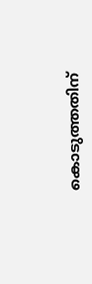കൊടുത്തതിന്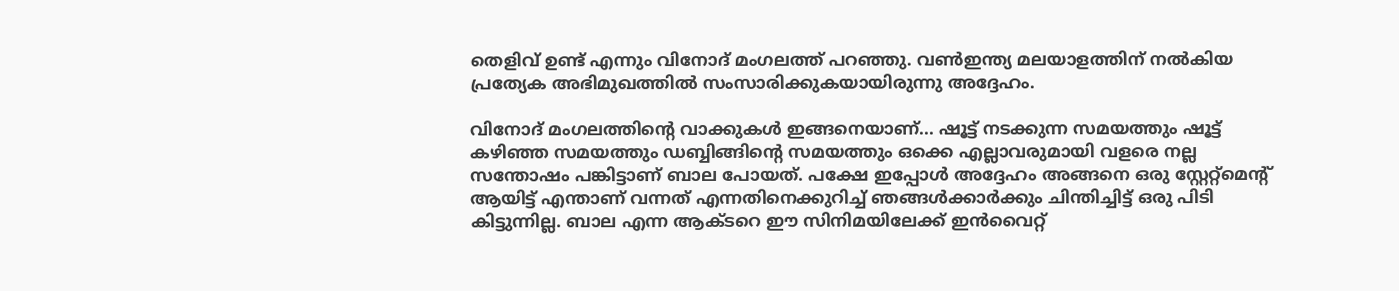തെളിവ് ഉണ്ട് എന്നും വിനോദ് മംഗലത്ത് പറഞ്ഞു. വണ്‍ഇന്ത്യ മലയാളത്തിന് നല്‍കിയ പ്രത്യേക അഭിമുഖത്തില്‍ സംസാരിക്കുകയായിരുന്നു അദ്ദേഹം.

വിനോദ് മംഗലത്തിന്റെ വാക്കുകള്‍ ഇങ്ങനെയാണ്... ഷൂട്ട് നടക്കുന്ന സമയത്തും ഷൂട്ട് കഴിഞ്ഞ സമയത്തും ഡബ്ബിങ്ങിന്റെ സമയത്തും ഒക്കെ എല്ലാവരുമായി വളരെ നല്ല സന്തോഷം പങ്കിട്ടാണ് ബാല പോയത്. പക്ഷേ ഇപ്പോള്‍ അദ്ദേഹം അങ്ങനെ ഒരു സ്റ്റേറ്റ്‌മെന്റ് ആയിട്ട് എന്താണ് വന്നത് എന്നതിനെക്കുറിച്ച് ഞങ്ങള്‍ക്കാര്‍ക്കും ചിന്തിച്ചിട്ട് ഒരു പിടി കിട്ടുന്നില്ല. ബാല എന്ന ആക്ടറെ ഈ സിനിമയിലേക്ക് ഇന്‍വൈറ്റ്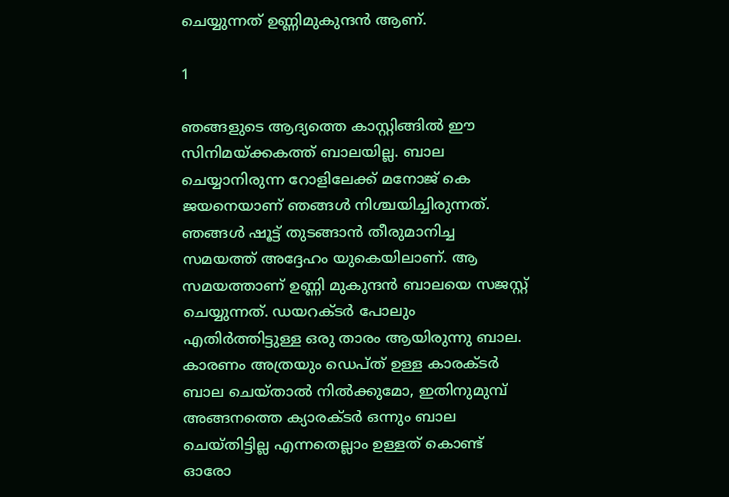ചെയ്യുന്നത് ഉണ്ണിമുകുന്ദന്‍ ആണ്.

1

ഞങ്ങളുടെ ആദ്യത്തെ കാസ്റ്റിങ്ങില്‍ ഈ സിനിമയ്ക്കകത്ത് ബാലയില്ല. ബാല ചെയ്യാനിരുന്ന റോളിലേക്ക് മനോജ് കെ ജയനെയാണ് ഞങ്ങള്‍ നിശ്ചയിച്ചിരുന്നത്. ഞങ്ങള്‍ ഷൂട്ട് തുടങ്ങാന്‍ തീരുമാനിച്ച സമയത്ത് അദ്ദേഹം യുകെയിലാണ്. ആ സമയത്താണ് ഉണ്ണി മുകുന്ദന്‍ ബാലയെ സജസ്റ്റ് ചെയ്യുന്നത്. ഡയറക്ടര്‍ പോലും എതിര്‍ത്തിട്ടുള്ള ഒരു താരം ആയിരുന്നു ബാല. കാരണം അത്രയും ഡെപ്ത് ഉള്ള കാരക്ടര്‍ ബാല ചെയ്താല്‍ നില്‍ക്കുമോ, ഇതിനുമുമ്പ് അങ്ങനത്തെ ക്യാരക്ടര്‍ ഒന്നും ബാല ചെയ്തിട്ടില്ല എന്നതെല്ലാം ഉള്ളത് കൊണ്ട് ഓരോ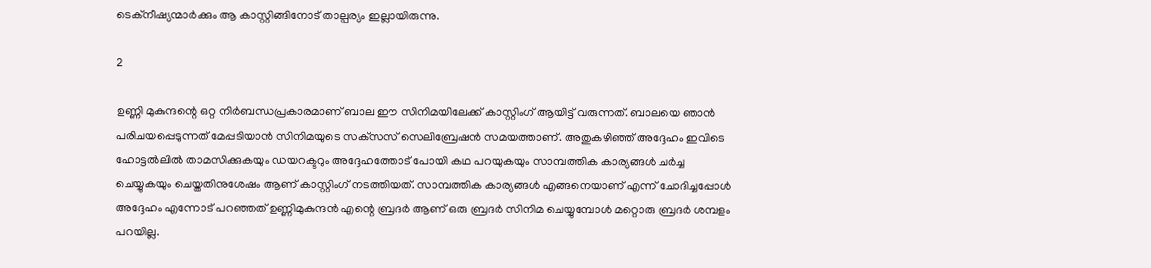ടെക്‌നീഷ്യന്മാര്‍ക്കും ആ കാസ്റ്റിങ്ങിനോട് താല്പര്യം ഇല്ലായിരുന്നു.

2

ഉണ്ണി മുകുന്ദന്റെ ഒറ്റ നിര്‍ബന്ധപ്രകാരമാണ് ബാല ഈ സിനിമയിലേക്ക് കാസ്റ്റിംഗ് ആയിട്ട് വരുന്നത്. ബാലയെ ഞാന്‍ പരിചയപ്പെടുന്നത് മേപ്പടിയാന്‍ സിനിമയുടെ സക്‌സസ് സെലിബ്രേഷന്‍ സമയത്താണ്. അതുകഴിഞ്ഞ് അദ്ദേഹം ഇവിടെ ഹോട്ടല്‍ലില്‍ താമസിക്കുകയും ഡയറക്ടറും അദ്ദേഹത്തോട് പോയി കഥ പറയുകയും സാമ്പത്തിക കാര്യങ്ങള്‍ ചര്‍ച്ച ചെയ്യുകയും ചെയ്തതിനുശേഷം ആണ് കാസ്റ്റിംഗ് നടത്തിയത്. സാമ്പത്തിക കാര്യങ്ങള്‍ എങ്ങനെയാണ് എന്ന് ചോദിച്ചപ്പോള്‍ അദ്ദേഹം എന്നോട് പറഞ്ഞത് ഉണ്ണിമുകുന്ദന്‍ എന്റെ ബ്രദര്‍ ആണ് ഒരു ബ്രദര്‍ സിനിമ ചെയ്യുമ്പോള്‍ മറ്റൊരു ബ്രദര്‍ ശമ്പളം പറയില്ല.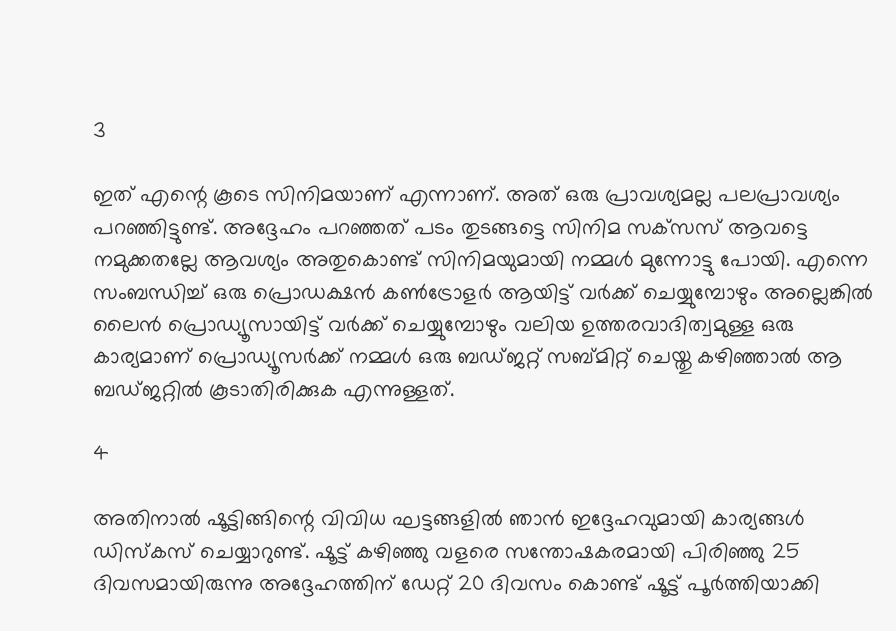3

ഇത് എന്റെ കൂടെ സിനിമയാണ് എന്നാണ്. അത് ഒരു പ്രാവശ്യമല്ല പലപ്രാവശ്യം പറഞ്ഞിട്ടുണ്ട്. അദ്ദേഹം പറഞ്ഞത് പടം തുടങ്ങട്ടെ സിനിമ സക്‌സസ് ആവട്ടെ നമുക്കതല്ലേ ആവശ്യം അതുകൊണ്ട് സിനിമയുമായി നമ്മള്‍ മുന്നോട്ടു പോയി. എന്നെ സംബന്ധിച്ച് ഒരു പ്രൊഡക്ഷന്‍ കണ്‍ട്രോളര്‍ ആയിട്ട് വര്‍ക്ക് ചെയ്യുമ്പോഴും അല്ലെങ്കില്‍ ലൈന്‍ പ്രൊഡ്യൂസായിട്ട് വര്‍ക്ക് ചെയ്യുമ്പോഴും വലിയ ഉത്തരവാദിത്വമുള്ള ഒരു കാര്യമാണ് പ്രൊഡ്യൂസര്‍ക്ക് നമ്മള്‍ ഒരു ബഡ്ജറ്റ് സബ്മിറ്റ് ചെയ്തു കഴിഞ്ഞാല്‍ ആ ബഡ്ജറ്റില്‍ കൂടാതിരിക്കുക എന്നുള്ളത്.

4

അതിനാല്‍ ഷൂട്ടിങ്ങിന്റെ വിവിധ ഘട്ടങ്ങളില്‍ ഞാന്‍ ഇദ്ദേഹവുമായി കാര്യങ്ങള്‍ ഡിസ്‌കസ് ചെയ്യാറുണ്ട്. ഷൂട്ട് കഴിഞ്ഞു വളരെ സന്തോഷകരമായി പിരിഞ്ഞു 25 ദിവസമായിരുന്നു അദ്ദേഹത്തിന് ഡേറ്റ് 20 ദിവസം കൊണ്ട് ഷൂട്ട് പൂര്‍ത്തിയാക്കി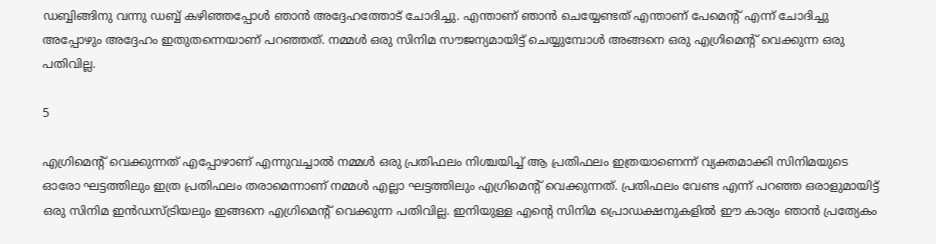ഡബ്ബിങ്ങിനു വന്നു ഡബ്ബ് കഴിഞ്ഞപ്പോള്‍ ഞാന്‍ അദ്ദേഹത്തോട് ചോദിച്ചു. എന്താണ് ഞാന്‍ ചെയ്യേണ്ടത് എന്താണ് പേമെന്റ് എന്ന് ചോദിച്ചു അപ്പോഴും അദ്ദേഹം ഇതുതന്നെയാണ് പറഞ്ഞത്. നമ്മള്‍ ഒരു സിനിമ സൗജന്യമായിട്ട് ചെയ്യുമ്പോള്‍ അങ്ങനെ ഒരു എഗ്രിമെന്റ് വെക്കുന്ന ഒരു പതിവില്ല.

5

എഗ്രിമെന്റ് വെക്കുന്നത് എപ്പോഴാണ് എന്നുവച്ചാല്‍ നമ്മള്‍ ഒരു പ്രതിഫലം നിശ്ചയിച്ച് ആ പ്രതിഫലം ഇത്രയാണെന്ന് വ്യക്തമാക്കി സിനിമയുടെ ഓരോ ഘട്ടത്തിലും ഇത്ര പ്രതിഫലം തരാമെന്നാണ് നമ്മള്‍ എല്ലാ ഘട്ടത്തിലും എഗ്രിമെന്റ് വെക്കുന്നത്. പ്രതിഫലം വേണ്ട എന്ന് പറഞ്ഞ ഒരാളുമായിട്ട് ഒരു സിനിമ ഇന്‍ഡസ്ട്രിയലും ഇങ്ങനെ എഗ്രിമെന്റ് വെക്കുന്ന പതിവില്ല. ഇനിയുള്ള എന്റെ സിനിമ പ്രൊഡക്ഷനുകളില്‍ ഈ കാര്യം ഞാന്‍ പ്രത്യേകം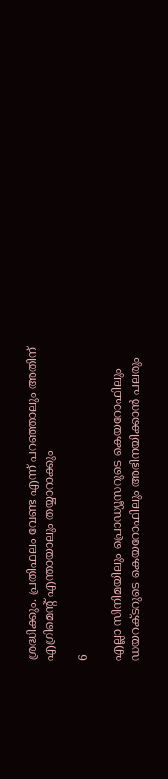ശ്രദ്ധിക്കും. പ്രതിഫലം വേണ്ട എന്ന് പറഞ്ഞാലും അതിന് എഗ്രിമെന്റ് എന്തായാലും തയ്യാറാക്കും

6

എല്ലാ സിനിമയിലും പ്രൊഡ്യൂസറുടെ കെയറോഫിലും ഡയറക്ടറുടെ കെയറോഫിലും അഭിനയിക്കാന്‍ പലരും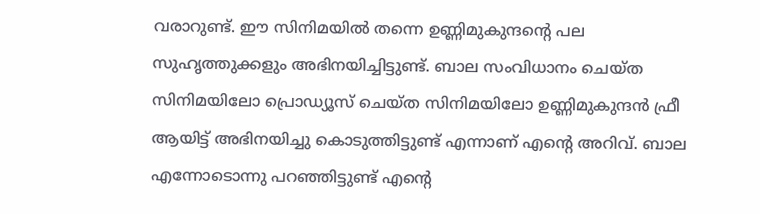വരാറുണ്ട്. ഈ സിനിമയില്‍ തന്നെ ഉണ്ണിമുകുന്ദന്റെ പല സുഹൃത്തുക്കളും അഭിനയിച്ചിട്ടുണ്ട്. ബാല സംവിധാനം ചെയ്ത സിനിമയിലോ പ്രൊഡ്യൂസ് ചെയ്ത സിനിമയിലോ ഉണ്ണിമുകുന്ദന്‍ ഫ്രീ ആയിട്ട് അഭിനയിച്ചു കൊടുത്തിട്ടുണ്ട് എന്നാണ് എന്റെ അറിവ്. ബാല എന്നോടൊന്നു പറഞ്ഞിട്ടുണ്ട് എന്റെ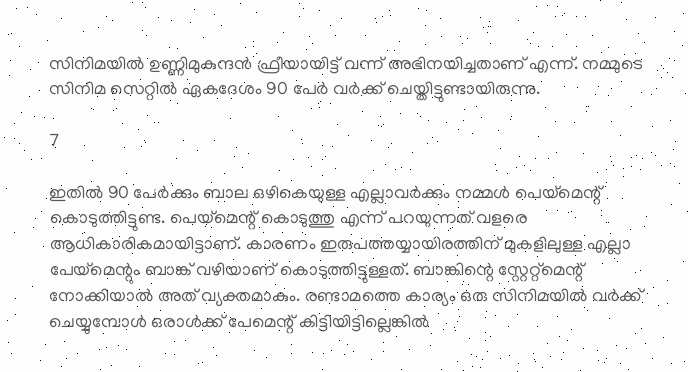സിനിമയില്‍ ഉണ്ണിമുകുന്ദന്‍ ഫ്രീയായിട്ട് വന്ന് അഭിനയിച്ചതാണ് എന്ന്. നമ്മുടെ സിനിമ സെറ്റില്‍ ഏകദേശം 90 പേര്‍ വര്‍ക്ക് ചെയ്തിട്ടുണ്ടായിരുന്നു.

7

ഇതില്‍ 90 പേര്‍ക്കും ബാല ഒഴികെയുള്ള എല്ലാവര്‍ക്കും നമ്മള്‍ പെയ്‌മെന്റ് കൊടുത്തിട്ടുണ്ട. പെയ്‌മെന്റ് കൊടുത്തു എന്ന് പറയുന്നത് വളരെ ആധികാരികമായിട്ടാണ്. കാരണം ഇരുപത്തയ്യായിരത്തിന് മുകളിലുള്ള എല്ലാ പേയ്‌മെന്റും ബാങ്ക് വഴിയാണ് കൊടുത്തിട്ടുള്ളത്. ബാങ്കിന്റെ സ്റ്റേറ്റ്‌മെന്റ് നോക്കിയാല്‍ അത് വ്യക്തമാകും. രണ്ടാമത്തെ കാര്യം ഒരു സിനിമയില്‍ വര്‍ക്ക് ചെയ്യുമ്പോള്‍ ഒരാള്‍ക്ക് പേമെന്റ് കിട്ടിയിട്ടില്ലെങ്കില്‍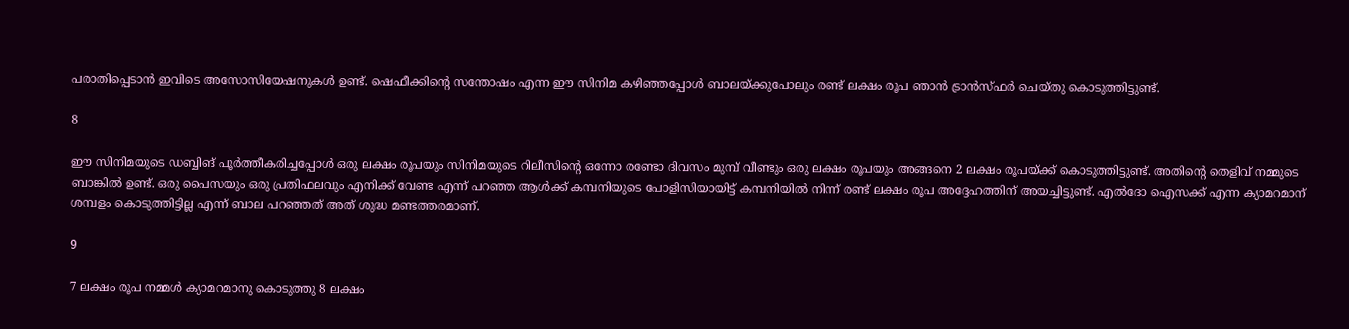പരാതിപ്പെടാന്‍ ഇവിടെ അസോസിയേഷനുകള്‍ ഉണ്ട്. ഷെഫീക്കിന്റെ സന്തോഷം എന്ന ഈ സിനിമ കഴിഞ്ഞപ്പോള്‍ ബാലയ്ക്കുപോലും രണ്ട് ലക്ഷം രൂപ ഞാന്‍ ട്രാന്‍സ്ഫര്‍ ചെയ്തു കൊടുത്തിട്ടുണ്ട്.

8

ഈ സിനിമയുടെ ഡബ്ബിങ് പൂര്‍ത്തീകരിച്ചപ്പോള്‍ ഒരു ലക്ഷം രൂപയും സിനിമയുടെ റിലീസിന്റെ ഒന്നോ രണ്ടോ ദിവസം മുമ്പ് വീണ്ടും ഒരു ലക്ഷം രൂപയും അങ്ങനെ 2 ലക്ഷം രൂപയ്ക്ക് കൊടുത്തിട്ടുണ്ട്. അതിന്റെ തെളിവ് നമ്മുടെ ബാങ്കില്‍ ഉണ്ട്. ഒരു പൈസയും ഒരു പ്രതിഫലവും എനിക്ക് വേണ്ട എന്ന് പറഞ്ഞ ആള്‍ക്ക് കമ്പനിയുടെ പോളിസിയായിട്ട് കമ്പനിയില്‍ നിന്ന് രണ്ട് ലക്ഷം രൂപ അദ്ദേഹത്തിന് അയച്ചിട്ടുണ്ട്. എല്‍ദോ ഐസക്ക് എന്ന ക്യാമറമാന് ശമ്പളം കൊടുത്തിട്ടില്ല എന്ന് ബാല പറഞ്ഞത് അത് ശുദ്ധ മണ്ടത്തരമാണ്.

9

7 ലക്ഷം രൂപ നമ്മള്‍ ക്യാമറമാനു കൊടുത്തു 8 ലക്ഷം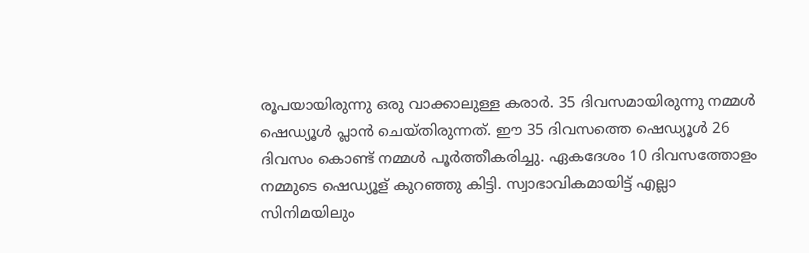രൂപയായിരുന്നു ഒരു വാക്കാലുള്ള കരാര്‍. 35 ദിവസമായിരുന്നു നമ്മള്‍ ഷെഡ്യൂള്‍ പ്ലാന്‍ ചെയ്തിരുന്നത്. ഈ 35 ദിവസത്തെ ഷെഡ്യൂള്‍ 26 ദിവസം കൊണ്ട് നമ്മള്‍ പൂര്‍ത്തീകരിച്ചു. ഏകദേശം 10 ദിവസത്തോളം നമ്മുടെ ഷെഡ്യൂള് കുറഞ്ഞു കിട്ടി. സ്വാഭാവികമായിട്ട് എല്ലാ സിനിമയിലും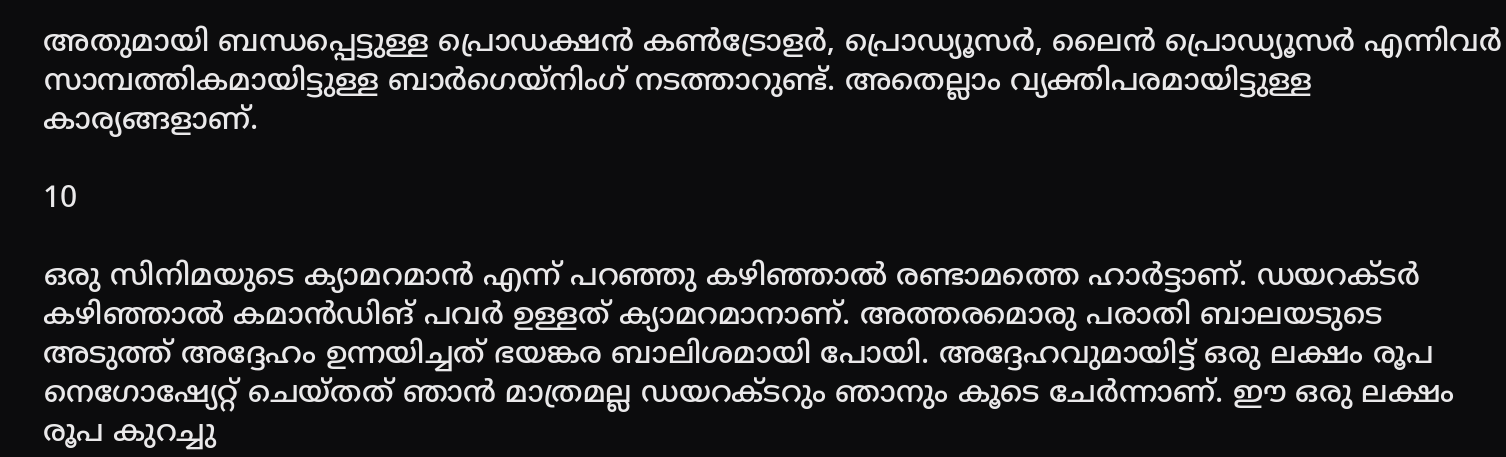അതുമായി ബന്ധപ്പെട്ടുള്ള പ്രൊഡക്ഷന്‍ കണ്‍ട്രോളര്‍, പ്രൊഡ്യൂസര്‍, ലൈന്‍ പ്രൊഡ്യൂസര്‍ എന്നിവര്‍ സാമ്പത്തികമായിട്ടുള്ള ബാര്‍ഗെയ്‌നിംഗ് നടത്താറുണ്ട്. അതെല്ലാം വ്യക്തിപരമായിട്ടുള്ള കാര്യങ്ങളാണ്.

10

ഒരു സിനിമയുടെ ക്യാമറമാന്‍ എന്ന് പറഞ്ഞു കഴിഞ്ഞാല്‍ രണ്ടാമത്തെ ഹാര്‍ട്ടാണ്. ഡയറക്ടര്‍ കഴിഞ്ഞാല്‍ കമാന്‍ഡിങ് പവര്‍ ഉള്ളത് ക്യാമറമാനാണ്. അത്തരമൊരു പരാതി ബാലയടുടെ അടുത്ത് അദ്ദേഹം ഉന്നയിച്ചത് ഭയങ്കര ബാലിശമായി പോയി. അദ്ദേഹവുമായിട്ട് ഒരു ലക്ഷം രൂപ നെഗോഷ്യേറ്റ് ചെയ്തത് ഞാന്‍ മാത്രമല്ല ഡയറക്ടറും ഞാനും കൂടെ ചേര്‍ന്നാണ്. ഈ ഒരു ലക്ഷം രൂപ കുറച്ചു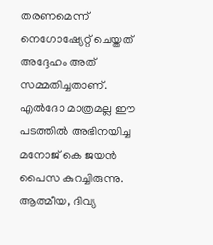തരണമെന്ന് നെഗോഷ്യേറ്റ് ചെയ്തത് അദ്ദേഹം അത് സമ്മതിച്ചതാണ്. എല്‍ദോ മാത്രമല്ല ഈ പടത്തില്‍ അഭിനയിച്ച മനോജ് കെ ജയന്‍ പൈസ കുറച്ചിരുന്നു. ആത്മീയ, ദിവ്യ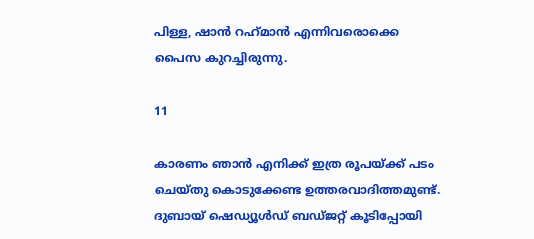പിള്ള, ഷാന്‍ റഹ്‌മാന്‍ എന്നിവരൊക്കെ പൈസ കുറച്ചിരുന്നു.

11

കാരണം ഞാന്‍ എനിക്ക് ഇത്ര രൂപയ്ക്ക് പടം ചെയ്തു കൊടുക്കേണ്ട ഉത്തരവാദിത്തമുണ്ട്. ദുബായ് ഷെഡ്യൂള്‍ഡ് ബഡ്ജറ്റ് കൂടിപ്പോയി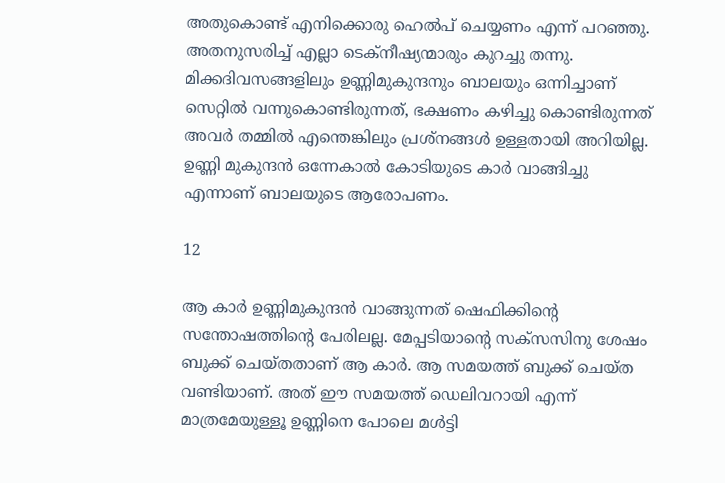അതുകൊണ്ട് എനിക്കൊരു ഹെല്‍പ് ചെയ്യണം എന്ന് പറഞ്ഞു. അതനുസരിച്ച് എല്ലാ ടെക്‌നീഷ്യന്മാരും കുറച്ചു തന്നു. മിക്കദിവസങ്ങളിലും ഉണ്ണിമുകുന്ദനും ബാലയും ഒന്നിച്ചാണ് സെറ്റില്‍ വന്നുകൊണ്ടിരുന്നത്, ഭക്ഷണം കഴിച്ചു കൊണ്ടിരുന്നത് അവര്‍ തമ്മില്‍ എന്തെങ്കിലും പ്രശ്‌നങ്ങള്‍ ഉള്ളതായി അറിയില്ല. ഉണ്ണി മുകുന്ദന്‍ ഒന്നേകാല്‍ കോടിയുടെ കാര്‍ വാങ്ങിച്ചു എന്നാണ് ബാലയുടെ ആരോപണം.

12

ആ കാര്‍ ഉണ്ണിമുകുന്ദന്‍ വാങ്ങുന്നത് ഷെഫിക്കിന്റെ സന്തോഷത്തിന്റെ പേരിലല്ല. മേപ്പടിയാന്റെ സക്‌സസിനു ശേഷം ബുക്ക് ചെയ്തതാണ് ആ കാര്‍. ആ സമയത്ത് ബുക്ക് ചെയ്ത വണ്ടിയാണ്. അത് ഈ സമയത്ത് ഡെലിവറായി എന്ന് മാത്രമേയുള്ളൂ ഉണ്ണിനെ പോലെ മള്‍ട്ടി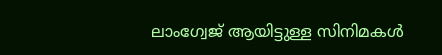ലാംഗ്വേജ് ആയിട്ടുള്ള സിനിമകള്‍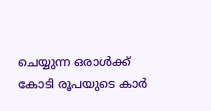ചെയ്യുന്ന ഒരാള്‍ക്ക് കോടി രൂപയുടെ കാര്‍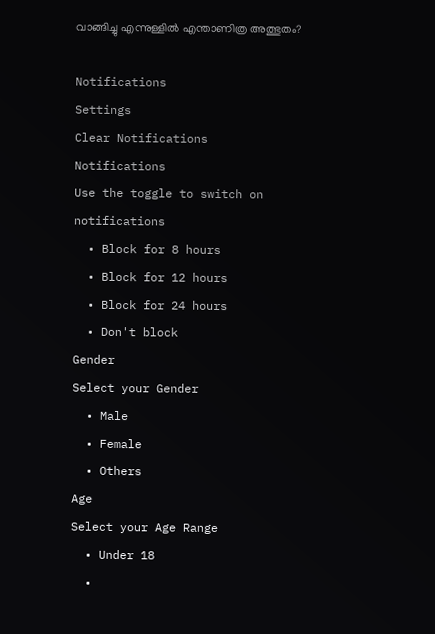വാങ്ങിച്ചു എന്നുള്ളില്‍ എന്താണിത്ര അത്ഭുതം?

Notifications
Settings
Clear Notifications
Notifications
Use the toggle to switch on notifications
  • Block for 8 hours
  • Block for 12 hours
  • Block for 24 hours
  • Don't block
Gender
Select your Gender
  • Male
  • Female
  • Others
Age
Select your Age Range
  • Under 18
  •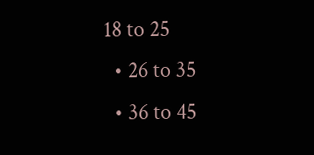18 to 25
  • 26 to 35
  • 36 to 45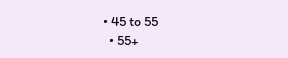• 45 to 55
  • 55+